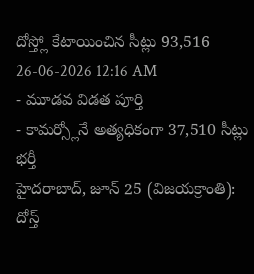దోస్త్లో కేటాయించిన సీట్లు 93,516
26-06-2026 12:16 AM
- మూడవ విడత పూర్తి
- కామర్స్లోనే అత్యధికంగా 37,510 సీట్లు భర్తీ
హైదరాబాద్, జూన్ 25 (విజయక్రాంతి): దోస్త్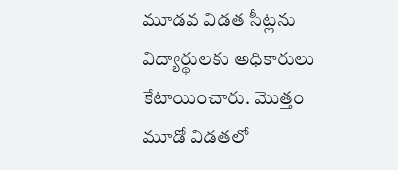మూడవ విడత సీట్లను విద్యార్థులకు అధికారులు కేటాయించారు. మొత్తం మూడో విడతలో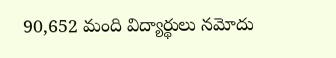90,652 మంది విద్యార్థులు నమోదు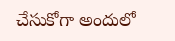చేసుకోగా అందులో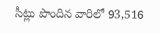సీట్లు పొందిన వారిలో 93,516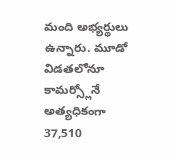మంది అభ్యర్థులు ఉన్నారు. మూడో విడతలోనూ కామర్స్లోనే అత్యధికంగా 37,510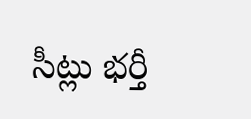సీట్లు భర్తీ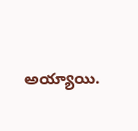అయ్యాయి.